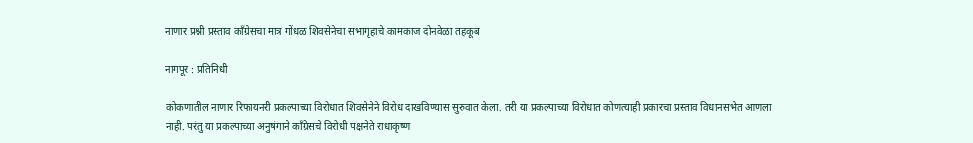नाणार प्रश्नी प्रस्ताव काँग्रेसचा मात्र गोंधळ शिवसेनेचा सभागृहाचे कामकाज दोनवेळा तहकूब

नागपूर : प्रतिनिधी

कोकणातील नाणार रिफायनरी प्रकल्पाच्या विरोधात शिवसेनेने विरोध दाखविण्यास सुरुवात केला. तरी या प्रकल्पाच्या विरोधात कोणत्याही प्रकारचा प्रस्ताव विधानसभेत आणला नाही. परंतु या प्रकल्पाच्या अनुषंगाने काँग्रेसचे विरोधी पक्षनेते राधाकृष्ण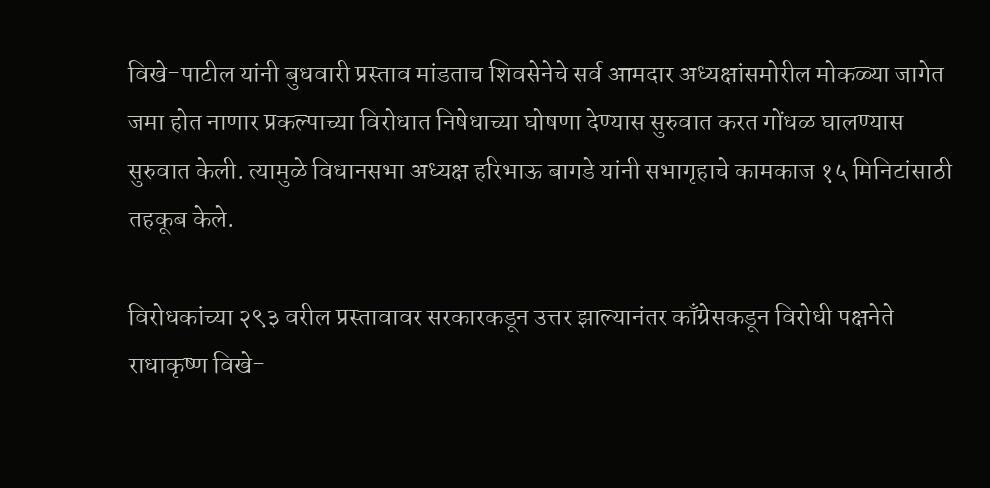विखे-पाटील यांनी बुधवारी प्रस्ताव मांडताच शिवसेनेचे सर्व आमदार अध्यक्षांसमोरील मोकळ्या जागेत जमा होत नाणार प्रकल्पाच्या विरोधात निषेधाच्या घोषणा देण्यास सुरुवात करत गोंधळ घालण्यास सुरुवात केली. त्यामुळे विधानसभा अध्यक्ष हरिभाऊ बागडे यांनी सभागृहाचे कामकाज १५ मिनिटांसाठी तहकूब केले.

विरोधकांच्या २९३ वरील प्रस्तावावर सरकारकडून उत्तर झाल्यानंतर काँग्रेसकडून विरोधी पक्षनेते राधाकृष्ण विखे-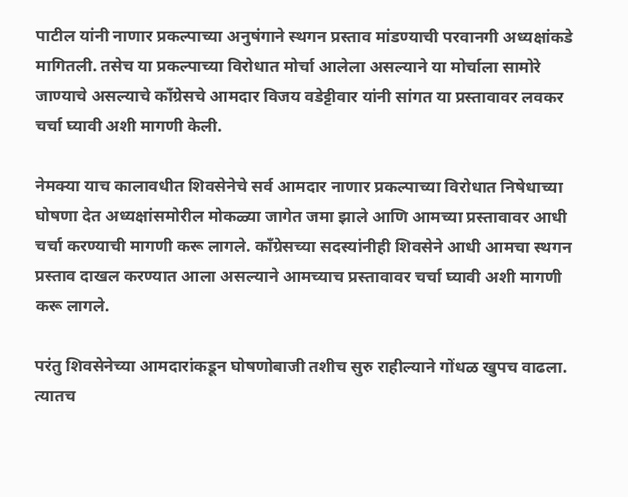पाटील यांनी नाणार प्रकल्पाच्या अनुषंगाने स्थगन प्रस्ताव मांडण्याची परवानगी अध्यक्षांकडे मागितली. तसेच या प्रकल्पाच्या विरोधात मोर्चा आलेला असल्याने या मोर्चाला सामोरे जाण्याचे असल्याचे काँग्रेसचे आमदार विजय वडेट्टीवार यांनी सांगत या प्रस्तावावर लवकर चर्चा घ्यावी अशी मागणी केली.

नेमक्या याच कालावधीत शिवसेनेचे सर्व आमदार नाणार प्रकल्पाच्या विरोधात निषेधाच्या घोषणा देत अध्यक्षांसमोरील मोकळ्या जागेत जमा झाले आणि आमच्या प्रस्तावावर आधी चर्चा करण्याची मागणी करू लागले. काँग्रेसच्या सदस्यांनीही शिवसेने आधी आमचा स्थगन प्रस्ताव दाखल करण्यात आला असल्याने आमच्याच प्रस्तावावर चर्चा घ्यावी अशी मागणी करू लागले.

परंतु शिवसेनेच्या आमदारांकडून घोषणोबाजी तशीच सुरु राहील्याने गोंधळ खुपच वाढला. त्यातच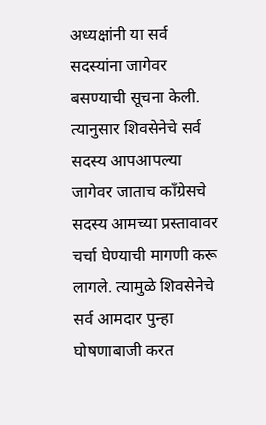अध्यक्षांनी या सर्व सदस्यांना जागेवर बसण्याची सूचना केली. त्यानुसार शिवसेनेचे सर्व सदस्य आपआपल्या जागेवर जाताच काँग्रेसचे सदस्य आमच्या प्रस्तावावर चर्चा घेण्याची मागणी करू लागले. त्यामुळे शिवसेनेचे सर्व आमदार पुन्हा घोषणाबाजी करत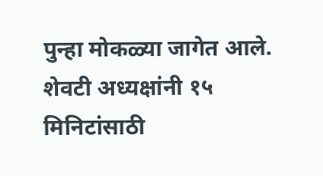पुन्हा मोकळ्या जागेत आले. शेवटी अध्यक्षांनी १५ मिनिटांसाठी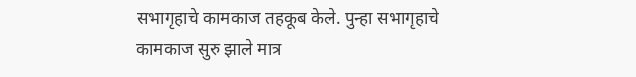सभागृहाचे कामकाज तहकूब केले. पुन्हा सभागृहाचे कामकाज सुरु झाले मात्र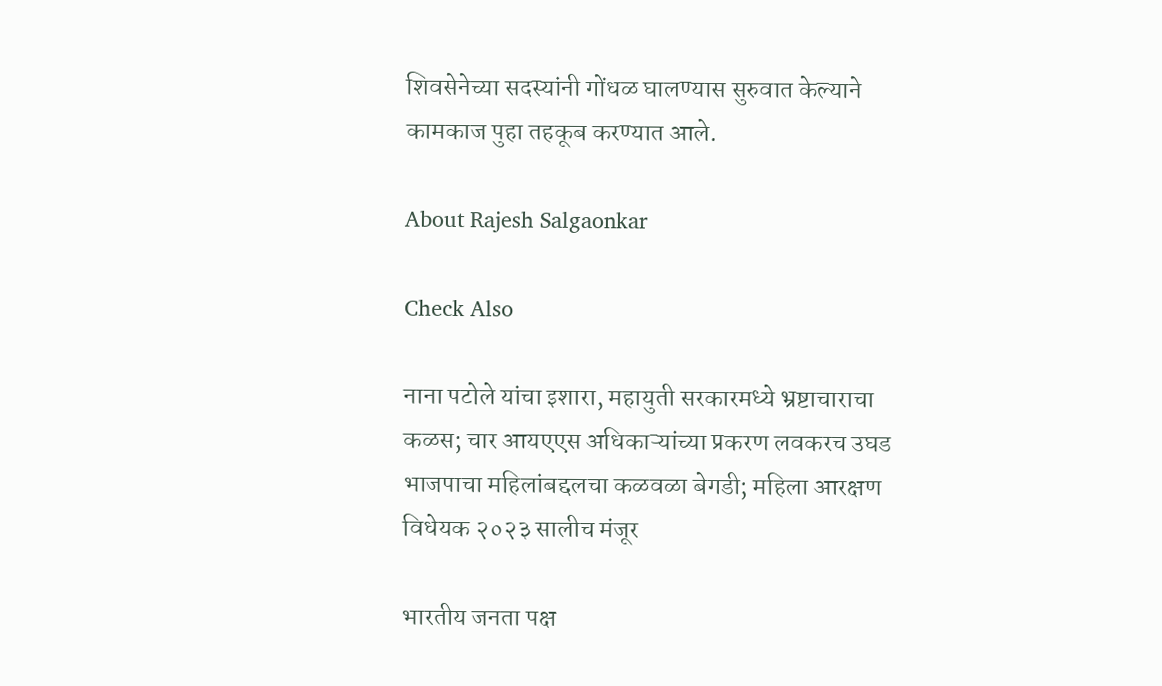शिवसेनेच्या सदस्यांनी गोंधळ घालण्यास सुरुवात केल्याने कामकाज पुहा तहकूब करण्यात आले.

About Rajesh Salgaonkar

Check Also

नाना पटोले यांचा इशारा, महायुती सरकारमध्ये भ्रष्टाचाराचा कळस; चार आयएएस अधिकाऱ्यांच्या प्रकरण लवकरच उघड भाजपाचा महिलांबद्दलचा कळवळा बेगडी; महिला आरक्षण विधेयक २०२३ सालीच मंजूर

भारतीय जनता पक्ष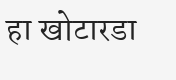हा खोटारडा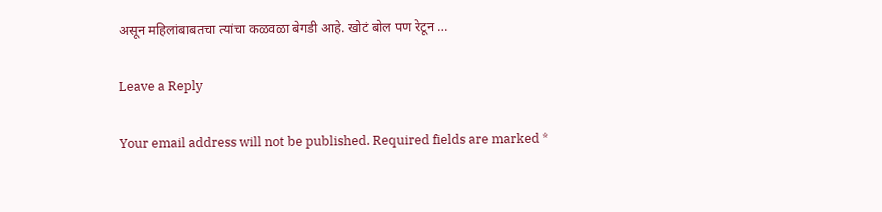असून महिलांबाबतचा त्यांचा कळवळा बेगडी आहे. खोटं बोल पण रेटून …

Leave a Reply

Your email address will not be published. Required fields are marked *